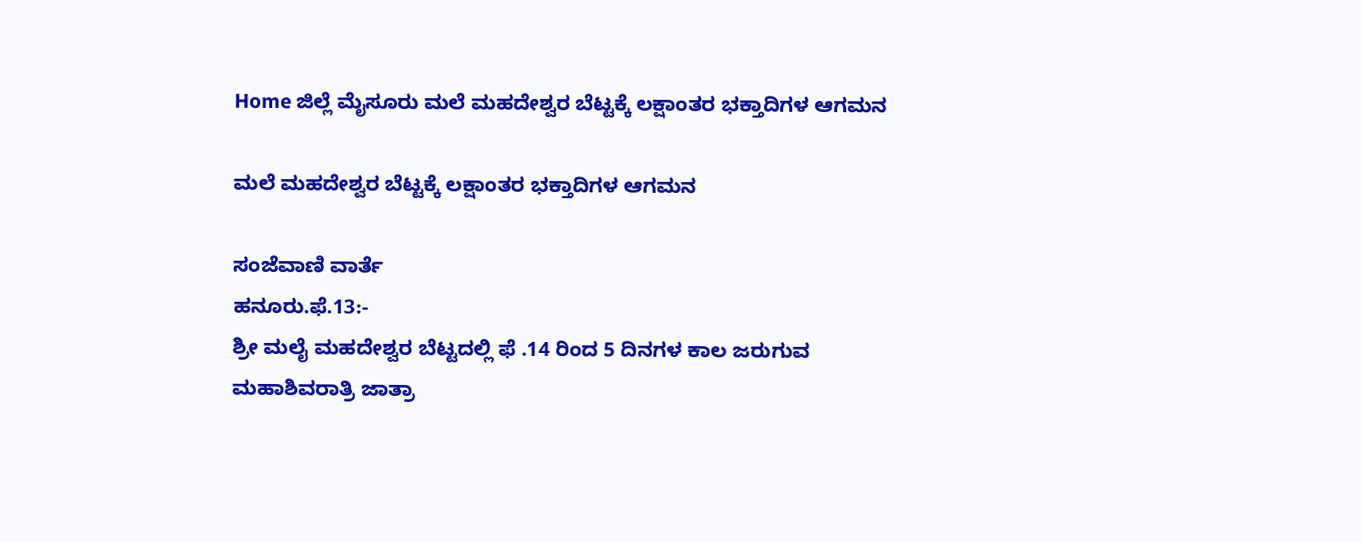Home ಜಿಲ್ಲೆ ಮೈಸೂರು ಮಲೆ ಮಹದೇಶ್ವರ ಬೆಟ್ಟಕ್ಕೆ ಲಕ್ಷಾಂತರ ಭಕ್ತಾದಿಗಳ ಆಗಮನ

ಮಲೆ ಮಹದೇಶ್ವರ ಬೆಟ್ಟಕ್ಕೆ ಲಕ್ಷಾಂತರ ಭಕ್ತಾದಿಗಳ ಆಗಮನ

ಸಂಜೆವಾಣಿ ವಾರ್ತೆ
ಹನೂರು.ಫೆ.13:-
ಶ್ರೀ ಮಲೈ ಮಹದೇಶ್ವರ ಬೆಟ್ಟದಲ್ಲಿ ಫೆ .14 ರಿಂದ 5 ದಿನಗಳ ಕಾಲ ಜರುಗುವ ಮಹಾಶಿವರಾತ್ರಿ ಜಾತ್ರಾ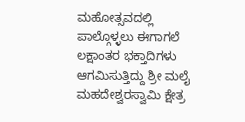ಮಹೋತ್ಸವದಲ್ಲಿ ಪಾಲ್ಗೊಳ್ಳಲು ಈಗಾಗಲೆ ಲಕ್ಷಾಂತರ ಭಕ್ತಾದಿಗಳು ಆಗಮಿಸುತ್ತಿದ್ದು ಶ್ರೀ ಮಲೈ ಮಹದೇಶ್ವರಸ್ವಾಮಿ ಕ್ಷೇತ್ರ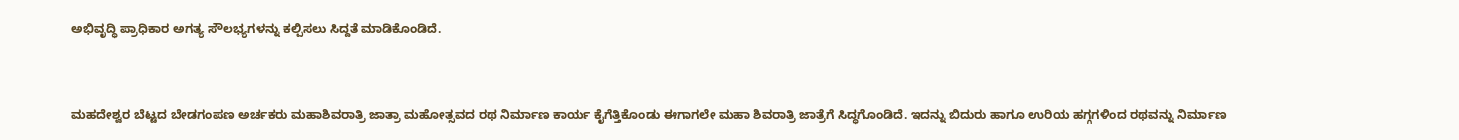ಅಭಿವೃದ್ಧಿ ಪ್ರಾಧಿಕಾರ ಅಗತ್ಯ ಸೌಲಭ್ಯಗಳನ್ನು ಕಲ್ಪಿಸಲು ಸಿದ್ದತೆ ಮಾಡಿಕೊಂಡಿದೆ.


ಮಹದೇಶ್ವರ ಬೆಟ್ಟದ ಬೇಡಗಂಪಣ ಅರ್ಚಕರು ಮಹಾಶಿವರಾತ್ರಿ ಜಾತ್ರಾ ಮಹೋತ್ಸವದ ರಥ ನಿರ್ಮಾಣ ಕಾರ್ಯ ಕೈಗೆತ್ತಿಕೊಂಡು ಈಗಾಗಲೇ ಮಹಾ ಶಿವರಾತ್ರಿ ಜಾತ್ರೆಗೆ ಸಿದ್ಧಗೊಂಡಿದೆ. ಇದನ್ನು ಬಿದುರು ಹಾಗೂ ಉರಿಯ ಹಗ್ಗಗಳಿಂದ ರಥವನ್ನು ನಿರ್ಮಾಣ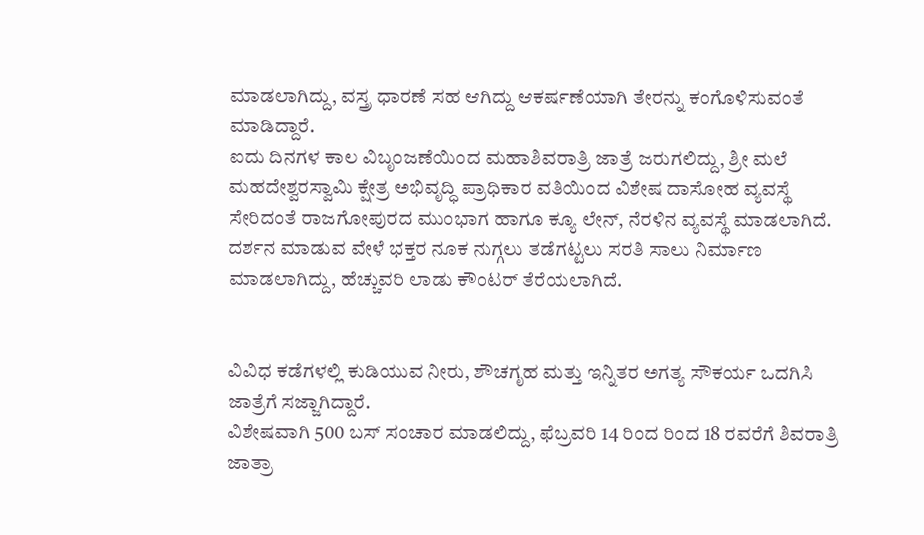ಮಾಡಲಾಗಿದ್ದು, ವಸ್ತ್ರ ಧಾರಣೆ ಸಹ ಆಗಿದ್ದು ಆಕರ್ಷಣೆಯಾಗಿ ತೇರನ್ನು ಕಂಗೊಳಿಸುವಂತೆ ಮಾಡಿದ್ದಾರೆ.
ಐದು ದಿನಗಳ ಕಾಲ ವಿಬೃಂಜಣೆಯಿಂದ ಮಹಾಶಿವರಾತ್ರಿ ಜಾತ್ರೆ ಜರುಗಲಿದ್ದು, ಶ್ರೀ ಮಲೆ ಮಹದೇಶ್ವರಸ್ವಾಮಿ ಕ್ಷೇತ್ರ ಅಭಿವೃದ್ಧಿ ಪ್ರಾಧಿಕಾರ ವತಿಯಿಂದ ವಿಶೇಷ ದಾಸೋಹ ವ್ಯವಸ್ಥೆ ಸೇರಿದಂತೆ ರಾಜಗೋಪುರದ ಮುಂಭಾಗ ಹಾಗೂ ಕ್ಯೂ ಲೇನ್, ನೆರಳಿನ ವ್ಯವಸ್ಥೆ ಮಾಡಲಾಗಿದೆ. ದರ್ಶನ ಮಾಡುವ ವೇಳೆ ಭಕ್ತರ ನೂಕ ನುಗ್ಗಲು ತಡೆಗಟ್ಟಲು ಸರತಿ ಸಾಲು ನಿರ್ಮಾಣ ಮಾಡಲಾಗಿದ್ದು, ಹೆಚ್ಚುವರಿ ಲಾಡು ಕೌಂಟರ್ ತೆರೆಯಲಾಗಿದೆ.


ವಿವಿಧ ಕಡೆಗಳಲ್ಲಿ ಕುಡಿಯುವ ನೀರು, ಶೌಚಗೃಹ ಮತ್ತು ಇನ್ನಿತರ ಅಗತ್ಯ ಸೌಕರ್ಯ ಒದಗಿಸಿ ಜಾತ್ರೆಗೆ ಸಜ್ಜಾಗಿದ್ದಾರೆ.
ವಿಶೇಷವಾಗಿ 500 ಬಸ್ ಸಂಚಾರ ಮಾಡಲಿದ್ದು, ಫೆಬ್ರವರಿ 14 ರಿಂದ ರಿಂದ 18 ರವರೆಗೆ ಶಿವರಾತ್ರಿ ಜಾತ್ರಾ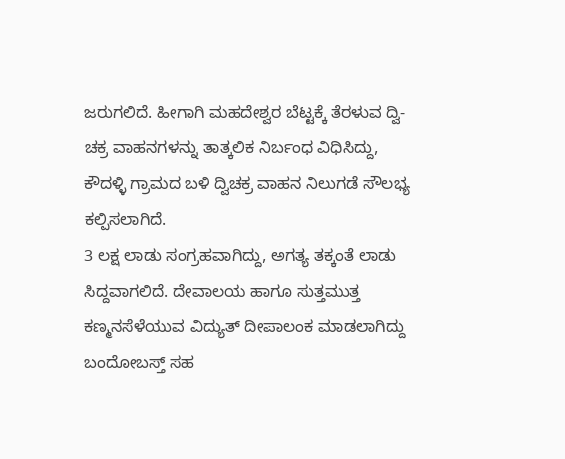ಜರುಗಲಿದೆ. ಹೀಗಾಗಿ ಮಹದೇಶ್ವರ ಬೆಟ್ಟಕ್ಕೆ ತೆರಳುವ ದ್ವಿ-ಚಕ್ರ ವಾಹನಗಳನ್ನು ತಾತ್ಕಲಿಕ ನಿರ್ಬಂಧ ವಿಧಿಸಿದ್ದು, ಕೌದಳ್ಳಿ ಗ್ರಾಮದ ಬಳಿ ದ್ವಿಚಕ್ರ ವಾಹನ ನಿಲುಗಡೆ ಸೌಲಭ್ಯ ಕಲ್ಪಿಸಲಾಗಿದೆ.
3 ಲಕ್ಷ ಲಾಡು ಸಂಗ್ರಹವಾಗಿದ್ದು, ಅಗತ್ಯ ತಕ್ಕಂತೆ ಲಾಡು ಸಿದ್ದವಾಗಲಿದೆ. ದೇವಾಲಯ ಹಾಗೂ ಸುತ್ತಮುತ್ತ ಕಣ್ಮನಸೆಳೆಯುವ ವಿದ್ಯುತ್ ದೀಪಾಲಂಕ ಮಾಡಲಾಗಿದ್ದು ಬಂದೋಬಸ್ತ್ ಸಹ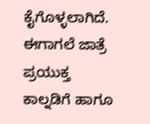ಕೈಗೊಳ್ಳಲಾಗಿದೆ. ಈಗಾಗಲೆ ಜಾತ್ರೆ ಪ್ರಯುಕ್ತ ಕಾಲ್ನಡಿಗೆ ಹಾಗೂ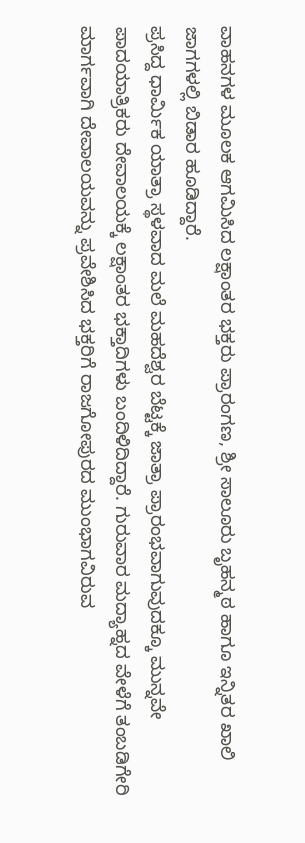ವಾಹನಗಳ ಮೂಲಕ ಆಗಮಿಸಿದ ಲಕ್ಷಾಂತರ ಭಕ್ತರು ಪ್ರಾರಂಗಣ, ಶ್ರೀ ಸಾಲೂರು ಬೃಹನ್ಮಠ ಹಾಗೂ ಇನ್ನಿತರ ಖಾಲಿ ಜಾಗಗಳಲ್ಲಿ ಬಿಡಾರ ಹೂಡಿದ್ದಾರೆ.
ಪ್ರಸಿದ್ದ ಧಾರ್ಮಿಕ ಯಾತ್ರಾ ಸ್ಥಳವಾದ ಮಲೆ ಮಹದೆಶ್ವರ ಬೆಟ್ಟಕ್ಕೆ ಜಾತ್ರಾ ಪ್ರಾರಂಭವಾಗುವುದಕ್ಕೂ ಮುನ್ನವೇ ಪಾದಯಾತ್ರಿಕರು ದೇವಾಲಯಕ್ಕೆ ಲಕ್ಷಾಂತರ ಭಕ್ತಾದಿಗಳು ಬಂದಿಳಿದಿದ್ದಾರೆ. ಗುರುವಾರ ಮದ್ಯಾಹ್ನದ ವೇಳೆಗೆ ತಂಬಡಿಗೇರಿ ಮಾರ್ಗವಾಗಿ ದೇವಾಲಯವನ್ನು ಪ್ರವೇಶಿಸಿದ ಭಕ್ತರಿಗೆ ರಾಜಗೋಪುರದ ಮುಂಭಾಗವಿರುವ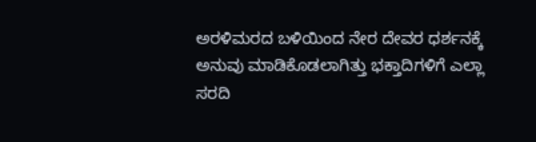ಅರಳಿಮರದ ಬಳಿಯಿಂದ ನೇರ ದೇವರ ಧರ್ಶನಕ್ಕೆ ಅನುವು ಮಾಡಿಕೊಡಲಾಗಿತ್ತು ಭಕ್ತಾದಿಗಳಿಗೆ ಎಲ್ಲಾ ಸರದಿ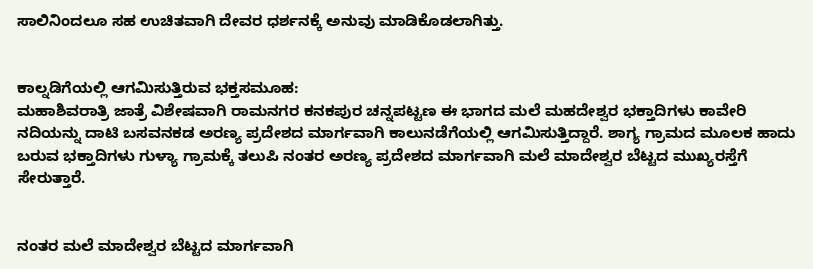ಸಾಲಿನಿಂದಲೂ ಸಹ ಉಚಿತವಾಗಿ ದೇವರ ಧರ್ಶನಕ್ಕೆ ಅನುವು ಮಾಡಿಕೊಡಲಾಗಿತ್ತು.


ಕಾಲ್ನಡಿಗೆಯಲ್ಲಿ ಆಗಮಿಸುತ್ತಿರುವ ಭಕ್ತಸಮೂಹ:
ಮಹಾಶಿವರಾತ್ರಿ ಜಾತ್ರೆ ವಿಶೇಷವಾಗಿ ರಾಮನಗರ ಕನಕಪುರ ಚನ್ನಪಟ್ಟಣ ಈ ಭಾಗದ ಮಲೆ ಮಹದೇಶ್ವರ ಭಕ್ತಾದಿಗಳು ಕಾವೇರಿ ನದಿಯನ್ನು ದಾಟಿ ಬಸವನಕಡ ಅರಣ್ಯ ಪ್ರದೇಶದ ಮಾರ್ಗವಾಗಿ ಕಾಲುನಡೆಗೆಯಲ್ಲಿ ಆಗಮಿಸುತ್ತಿದ್ದಾರೆ. ಶಾಗ್ಯ ಗ್ರಾಮದ ಮೂಲಕ ಹಾದು ಬರುವ ಭಕ್ತಾದಿಗಳು ಗುಳ್ಯಾ ಗ್ರಾಮಕ್ಕೆ ತಲುಪಿ ನಂತರ ಅರಣ್ಯ ಪ್ರದೇಶದ ಮಾರ್ಗವಾಗಿ ಮಲೆ ಮಾದೇಶ್ವರ ಬೆಟ್ಟದ ಮುಖ್ಯರಸ್ತೆಗೆ ಸೇರುತ್ತಾರೆ.


ನಂತರ ಮಲೆ ಮಾದೇಶ್ವರ ಬೆಟ್ಟದ ಮಾರ್ಗವಾಗಿ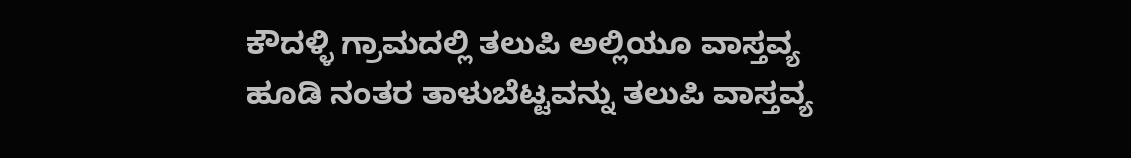ಕೌದಳ್ಳಿ ಗ್ರಾಮದಲ್ಲಿ ತಲುಪಿ ಅಲ್ಲಿಯೂ ವಾಸ್ತವ್ಯ ಹೂಡಿ ನಂತರ ತಾಳುಬೆಟ್ಟವನ್ನು ತಲುಪಿ ವಾಸ್ತವ್ಯ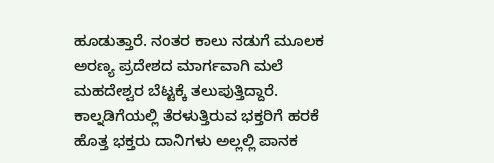ಹೂಡುತ್ತಾರೆ. ನಂತರ ಕಾಲು ನಡುಗೆ ಮೂಲಕ ಅರಣ್ಯ ಪ್ರದೇಶದ ಮಾರ್ಗವಾಗಿ ಮಲೆ ಮಹದೇಶ್ವರ ಬೆಟ್ಟಕ್ಕೆ ತಲುಪುತ್ತಿದ್ದಾರೆ. ಕಾಲ್ನಡಿಗೆಯಲ್ಲಿ ತೆರಳುತ್ತಿರುವ ಭಕ್ತರಿಗೆ ಹರಕೆ ಹೊತ್ತ ಭಕ್ತರು ದಾನಿಗಳು ಅಲ್ಲಲ್ಲಿ ಪಾನಕ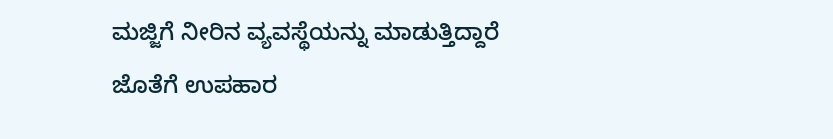ಮಜ್ಜಿಗೆ ನೀರಿನ ವ್ಯವಸ್ಥೆಯನ್ನು ಮಾಡುತ್ತಿದ್ದಾರೆ ಜೊತೆಗೆ ಉಪಹಾರ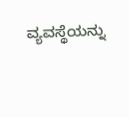ವ್ಯವಸ್ಥೆಯನ್ನು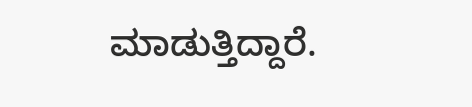ಮಾಡುತ್ತಿದ್ದಾರೆ.